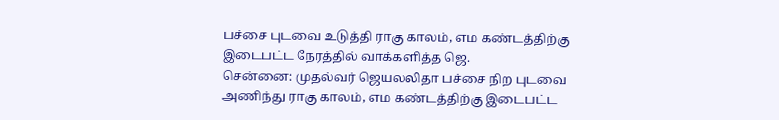பச்சை புடவை உடுத்தி ராகு காலம், எம கண்டத்திற்கு இடைபட்ட நேரத்தில் வாக்களித்த ஜெ.
சென்னை: முதல்வர் ஜெயலலிதா பச்சை நிற புடவை அணிந்து ராகு காலம், எம கண்டத்திற்கு இடைபட்ட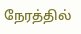நேரத்தில்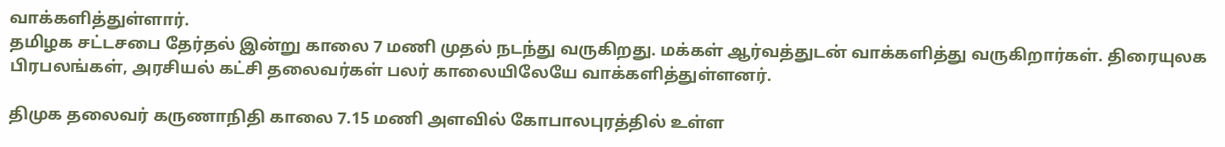வாக்களித்துள்ளார்.
தமிழக சட்டசபை தேர்தல் இன்று காலை 7 மணி முதல் நடந்து வருகிறது. மக்கள் ஆர்வத்துடன் வாக்களித்து வருகிறார்கள். திரையுலக பிரபலங்கள், அரசியல் கட்சி தலைவர்கள் பலர் காலையிலேயே வாக்களித்துள்ளனர்.

திமுக தலைவர் கருணாநிதி காலை 7.15 மணி அளவில் கோபாலபுரத்தில் உள்ள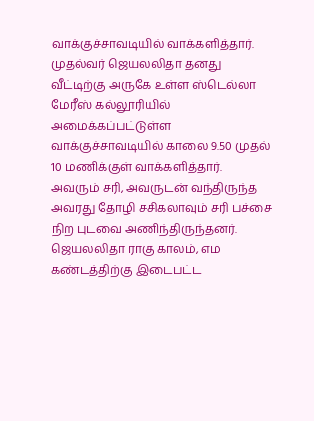வாக்குச்சாவடியில் வாக்களித்தார். முதல்வர் ஜெயலலிதா தனது வீட்டிற்கு அருகே உள்ள ஸ்டெல்லா மேரீஸ் கல்லூரியில் அமைக்கப்பட்டுள்ள வாக்குச்சாவடியில் காலை 9.50 முதல் 10 மணிக்குள் வாக்களித்தார்.
அவரும் சரி, அவருடன் வந்திருந்த அவரது தோழி சசிகலாவும் சரி பச்சை நிற புடவை அணிந்திருந்தனர். ஜெயலலிதா ராகு காலம், எம கண்டத்திற்கு இடைபட்ட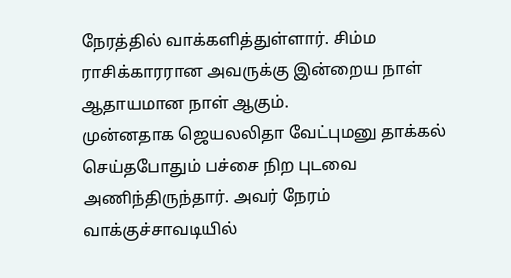நேரத்தில் வாக்களித்துள்ளார். சிம்ம ராசிக்காரரான அவருக்கு இன்றைய நாள் ஆதாயமான நாள் ஆகும்.
முன்னதாக ஜெயலலிதா வேட்புமனு தாக்கல் செய்தபோதும் பச்சை நிற புடவை அணிந்திருந்தார். அவர் நேரம் வாக்குச்சாவடியில்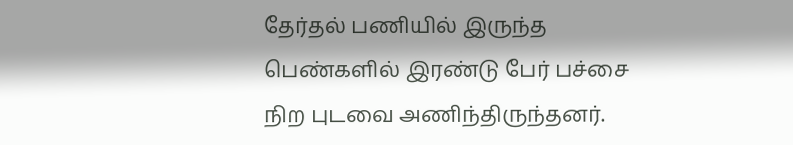தேர்தல் பணியில் இருந்த பெண்களில் இரண்டு பேர் பச்சை நிற புடவை அணிந்திருந்தனர்.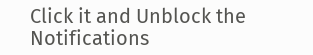Click it and Unblock the Notifications